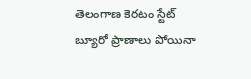తెలంగాణ కెరటం స్టేట్ బ్యూరో ప్రాణాలు పోయినా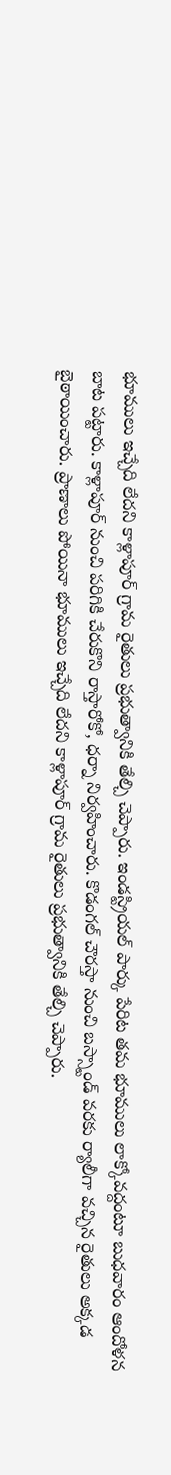భూములు ఇచ్చేది లేదని కాళ్లాపూర్ గ్రామ రైతులు ప్రభుత్వానికి తేల్చి చెప్పారు. ఇండస్ట్రియల్ పార్కు పేరిట తమ భూములు లాక్కోవద్దంటూ బుధవారం ఆందోళన బాట పట్టారు. కాళ్లాపూర్ నుంచి పరిగికి చేరుకొని రాస్తారోకో, ధర్నా నిర్వహించారు. కొడంగల్ చౌరస్తా నుంచి బస్స్టాండ్ వరకు ర్యాలీగా వచ్చిన రైతులు అక్కడ బైఠాయించారు. ప్రాణాలు పోయినా భూములు ఇచ్చేది లేదని కాళ్లాపూర్ గ్రామ రైతులు ప్రభుత్వానికి తేల్చి చెప్పారు.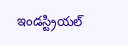ఇండస్ట్రియల్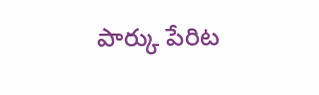పార్కు పేరిట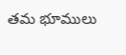తమ భూములు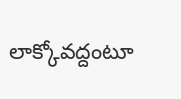లాక్కోవద్దంటూ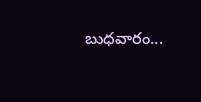బుధవారం...